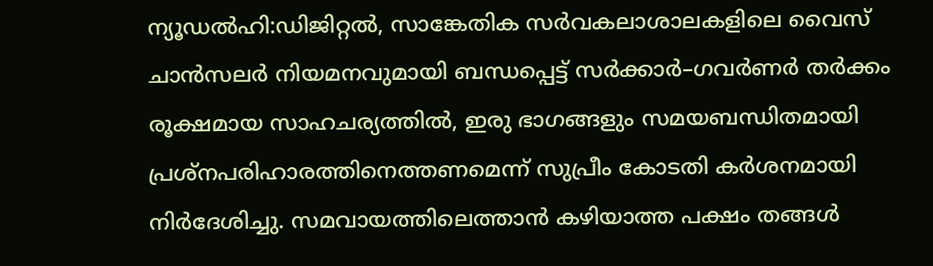ന്യൂഡൽഹി:ഡിജിറ്റൽ, സാങ്കേതിക സർവകലാശാലകളിലെ വൈസ് ചാൻസലർ നിയമനവുമായി ബന്ധപ്പെട്ട് സർക്കാർ–ഗവർണർ തർക്കം രൂക്ഷമായ സാഹചര്യത്തിൽ, ഇരു ഭാഗങ്ങളും സമയബന്ധിതമായി പ്രശ്നപരിഹാരത്തിനെത്തണമെന്ന് സുപ്രീം കോടതി കർശനമായി നിർദേശിച്ചു. സമവായത്തിലെത്താൻ കഴിയാത്ത പക്ഷം തങ്ങൾ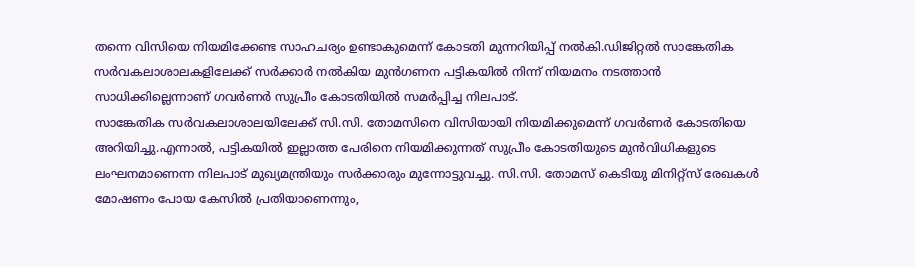തന്നെ വിസിയെ നിയമിക്കേണ്ട സാഹചര്യം ഉണ്ടാകുമെന്ന് കോടതി മുന്നറിയിപ്പ് നൽകി.ഡിജിറ്റൽ സാങ്കേതിക സർവകലാശാലകളിലേക്ക് സർക്കാർ നൽകിയ മുൻഗണന പട്ടികയിൽ നിന്ന് നിയമനം നടത്താൻ സാധിക്കില്ലെന്നാണ് ഗവർണർ സുപ്രീം കോടതിയിൽ സമർപ്പിച്ച നിലപാട്.
സാങ്കേതിക സർവകലാശാലയിലേക്ക് സി.സി. തോമസിനെ വിസിയായി നിയമിക്കുമെന്ന് ഗവർണർ കോടതിയെ അറിയിച്ചു.എന്നാൽ, പട്ടികയിൽ ഇല്ലാത്ത പേരിനെ നിയമിക്കുന്നത് സുപ്രീം കോടതിയുടെ മുൻവിധികളുടെ ലംഘനമാണെന്ന നിലപാട് മുഖ്യമന്ത്രിയും സർക്കാരും മുന്നോട്ടുവച്ചു. സി.സി. തോമസ് കെടിയു മിനിറ്റ്സ് രേഖകൾ മോഷണം പോയ കേസിൽ പ്രതിയാണെന്നും,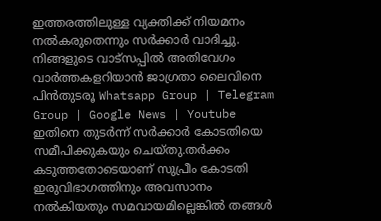ഇത്തരത്തിലുള്ള വ്യക്തിക്ക് നിയമനം നൽകരുതെന്നും സർക്കാർ വാദിച്ചു.
നിങ്ങളുടെ വാട്സപ്പിൽ അതിവേഗം വാർത്തകളറിയാൻ ജാഗ്രതാ ലൈവിനെ പിൻതുടരൂ Whatsapp Group | Telegram Group | Google News | Youtube
ഇതിനെ തുടർന്ന് സർക്കാർ കോടതിയെ സമീപിക്കുകയും ചെയ്തു.തർക്കം കടുത്തതോടെയാണ് സുപ്രീം കോടതി ഇരുവിഭാഗത്തിനും അവസാനം നൽകിയതും സമവായമില്ലെങ്കിൽ തങ്ങൾ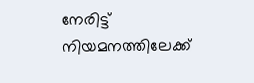നേരിട്ട് നിയമനത്തിലേക്ക്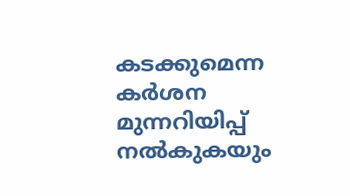കടക്കുമെന്ന കർശന മുന്നറിയിപ്പ് നൽകുകയും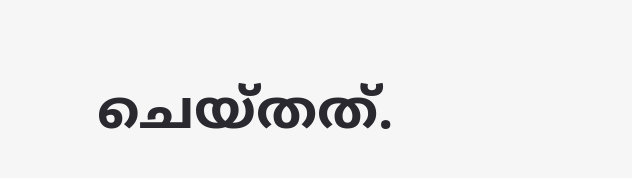ചെയ്തത്.